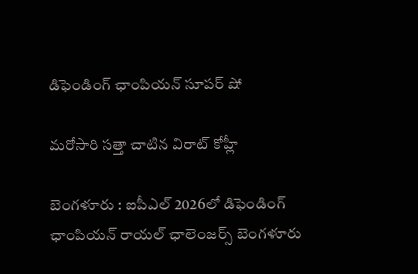డిఫెండింగ్ ఛాంపియ‌న్ సూప‌ర్ షో

మ‌రోసారి స‌త్తా చాటిన విరాట్ కోహ్లీ

బెంగ‌ళూరు : ఐపీఎల్ 2026లో డిఫెండింగ్ ఛాంపియ‌న్ రాయ‌ల్ ఛాలెంజ‌ర్స్ బెంగ‌ళూరు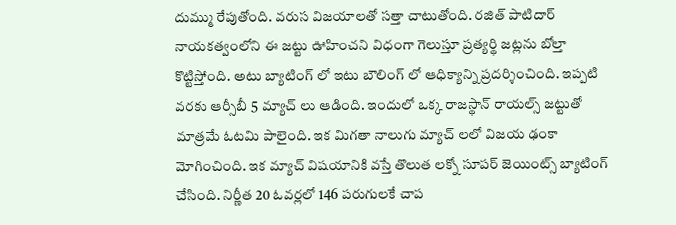దుమ్ము రేపుతోంది. వ‌రుస విజ‌యాలతో స‌త్తా చాటుతోంది. ర‌జిత్ పాటిదార్ నాయ‌క‌త్వంలోని ఈ జ‌ట్టు ఊహించ‌ని విధంగా గెలుస్తూ ప్ర‌త్యర్థి జ‌ట్ల‌ను బోల్తా కొట్టిస్తోంది. అటు బ్యాటింగ్ లో ఇటు బౌలింగ్ లో ఆధిక్యాన్ని ప్ర‌ద‌ర్శించింది. ఇప్ప‌టి వ‌ర‌కు ఆర్సీబీ 5 మ్యాచ్ లు ఆడింది. ఇందులో ఒక్క రాజ‌స్థాన్ రాయ‌ల్స్ జ‌ట్టుతో మాత్ర‌మే ఓట‌మి పాలైంది. ఇక మిగ‌తా నాలుగు మ్యాచ్ ల‌లో విజ‌య ఢంకా మోగించింది. ఇక మ్యాచ్ విష‌యానికి వ‌స్తే తొలుత ల‌క్నో సూప‌ర్ జెయింట్స్ బ్యాటింగ్ చేసింది. నిర్ణీత 20 ఓవ‌ర్ల‌లో 146 ప‌రుగుల‌కే చాప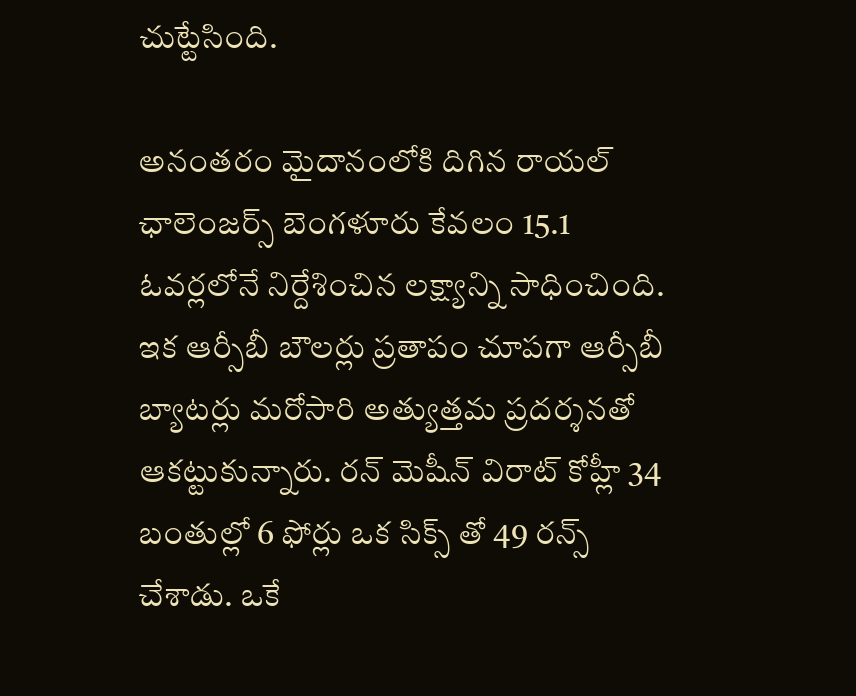చుట్టేసింది.

అనంత‌రం మైదానంలోకి దిగిన రాయ‌ల్ ఛాలెంజ‌ర్స్ బెంగ‌ళూరు కేవ‌లం 15.1 ఓవ‌ర్ల‌లోనే నిర్దేశించిన ల‌క్ష్యాన్ని సాధించింది. ఇక ఆర్సీబీ బౌల‌ర్లు ప్ర‌తాపం చూప‌గా ఆర్సీబీ బ్యాట‌ర్లు మ‌రోసారి అత్యుత్త‌మ ప్ర‌ద‌ర్శ‌న‌తో ఆక‌ట్టుకున్నారు. ర‌న్ మెషీన్ విరాట్ కోహ్లీ 34 బంతుల్లో 6 ఫోర్లు ఒక సిక్స్ తో 49 ర‌న్స్ చేశాడు. ఒకే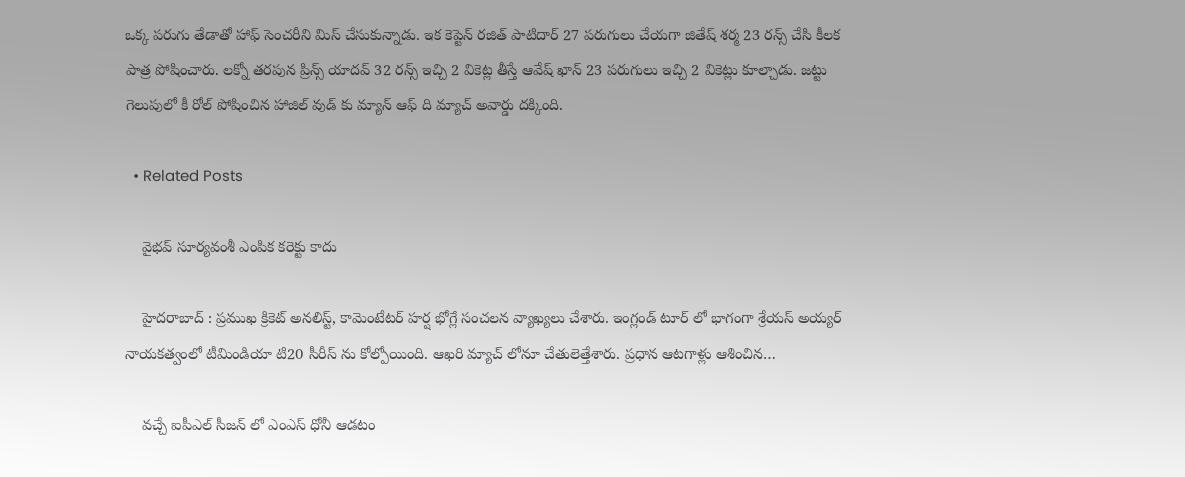ఒక్క ప‌రుగు తేడాతో హాఫ్ సెంచ‌రీని మిస్ చేసుకున్నాడు. ఇక కెప్టెన్ ర‌జిత్ పాటిదార్ 27 ప‌రుగులు చేయ‌గా జితేష్ శ‌ర్మ 23 ర‌న్స్ చేసి కీల‌క పాత్ర పోషించారు. ల‌క్నో త‌ర‌పున ప్రిన్స్ యాద‌వ్ 32 ర‌న్స్ ఇచ్చి 2 వికెట్ల తీస్తే ఆవేష్ ఖాన్ 23 ప‌రుగులు ఇచ్చి 2 వికెట్లు కూల్చాడు. జ‌ట్టు గెలుపులో కీ రోల్ పోషించిన హాజిల్ వుడ్ కు మ్యాన్ ఆఫ్ ది మ్యాచ్ అవార్డు ద‌క్కింది.

  • Related Posts

    వైభ‌వ్ సూర్య‌వంశీ ఎంపిక క‌రెక్టు కాదు

    హైద‌రాబాద్ : ప్ర‌ముఖ క్రికెట్ అనలిస్ట్, కామెంటేట‌ర్ హ‌ర్ష భోగ్లే సంచ‌ల‌న వ్యాఖ్య‌లు చేశారు. ఇంగ్లండ్ టూర్ లో భాగంగా శ్రేయ‌స్ అయ్య‌ర్ నాయ‌క‌త్వంలో టీమిండియా టి20 సీరీస్ ను కోల్పోయింది. ఆఖ‌రి మ్యాచ్ లోనూ చేతులెత్తేశారు. ప్ర‌ధాన ఆట‌గాళ్లు ఆశించిన…

    వ‌చ్చే ఐపీఎల్ సీజ‌న్ లో ఎంఎస్ ధోనీ ఆడ‌టం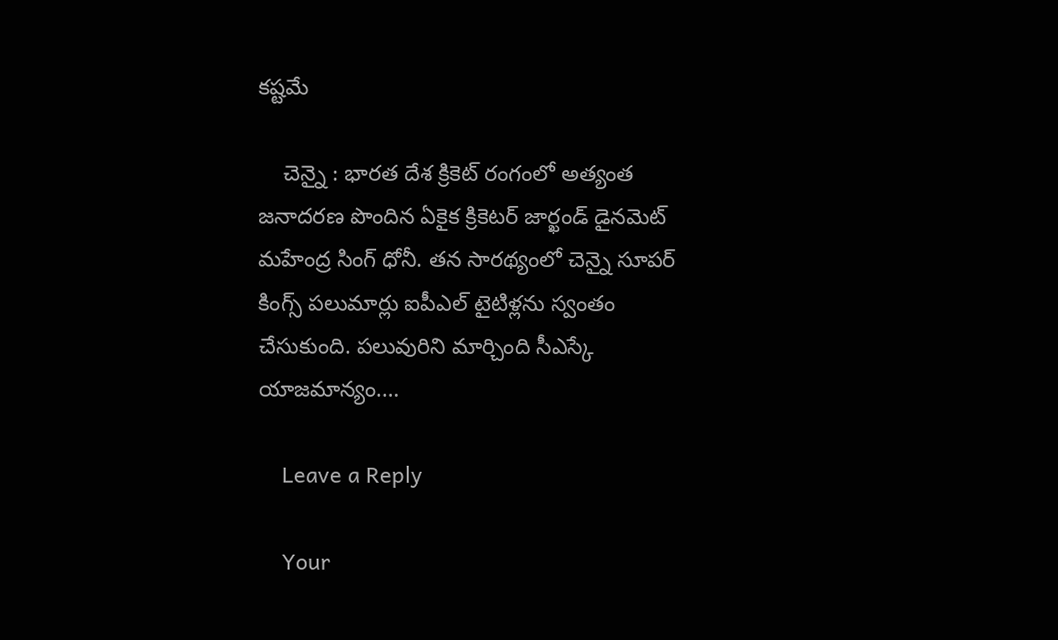క‌ష్ట‌మే

    చెన్నై : భార‌త దేశ క్రికెట్ రంగంలో అత్యంత జ‌నాద‌ర‌ణ పొందిన ఏకైక క్రికెట‌ర్ జార్ఖండ్ డైన‌మెట్ మ‌హేంద్ర సింగ్ ధోనీ. త‌న సార‌థ్యంలో చెన్నై సూప‌ర్ కింగ్స్ ప‌లుమార్లు ఐపీఎల్ టైటిళ్ల‌ను స్వంతం చేసుకుంది. ప‌లువురిని మార్చింది సీఎస్కే యాజ‌మాన్యం.…

    Leave a Reply

    Your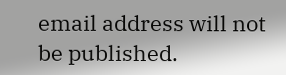email address will not be published.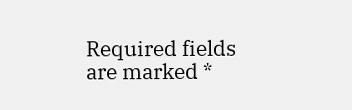Required fields are marked *